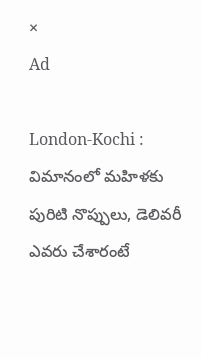×
Ad

London-Kochi : విమానంలో మహిళకు పురిటి నొప్పులు, డెలివరీ ఎవరు చేశారంటే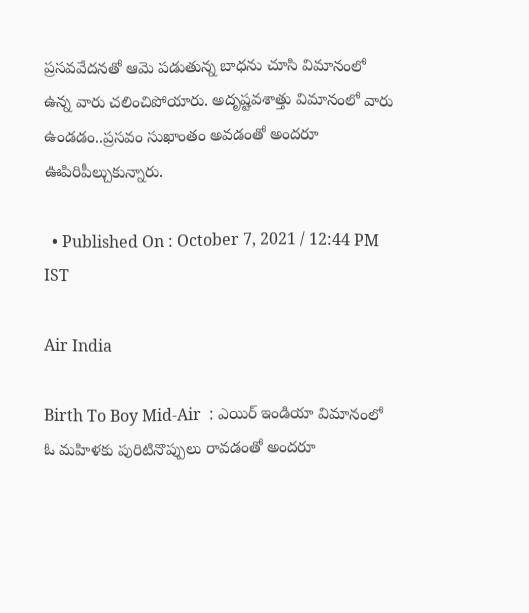ప్రసవవేదనతో ఆమె పడుతున్న బాధను చూసి విమానంలో ఉన్న వారు చలించిపోయారు. అదృష్టవశాత్తు విమానంలో వారు ఉండడం..ప్రసవం సుఖాంతం అవడంతో అందరూ ఊపిరిపీల్చుకున్నారు.

  • Published On : October 7, 2021 / 12:44 PM IST

Air India

Birth To Boy Mid-Air  : ఎయిర్ ఇండియా విమానంలో ఓ మహిళకు పురిటినొప్పులు రావడంతో అందరూ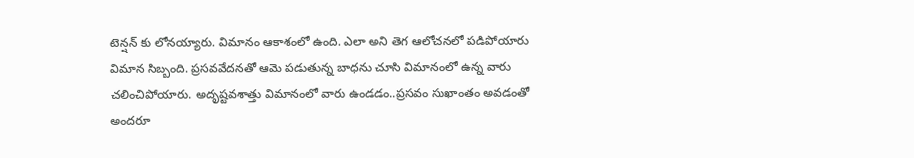టెన్షన్ కు లోనయ్యారు. విమానం ఆకాశంలో ఉంది. ఎలా అని తెగ ఆలోచనలో పడిపోయారు విమాన సిబ్బంది. ప్రసవవేదనతో ఆమె పడుతున్న బాధను చూసి విమానంలో ఉన్న వారు చలించిపోయారు. అదృష్టవశాత్తు విమానంలో వారు ఉండడం..ప్రసవం సుఖాంతం అవడంతో అందరూ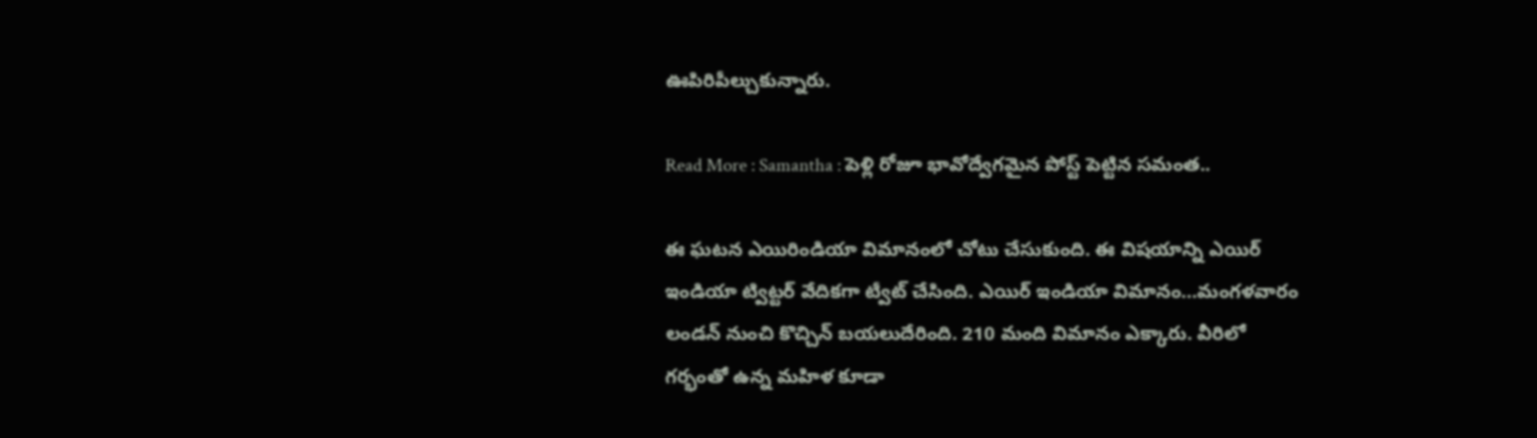ఊపిరిపీల్చుకున్నారు.

Read More : Samantha : పెళ్లి రోజూ భావోద్వేగమైన పోస్ట్ పెట్టిన సమంత..

ఈ ఘటన ఎయిరిండియా విమానంలో చోటు చేసుకుంది. ఈ విషయాన్ని ఎయిర్ ఇండియా ట్విట్టర్ వేదికగా ట్వీట్ చేసింది. ఎయిర్ ఇండియా విమానం…మంగళవారం లండన్ నుంచి కొచ్చిన్ బయలుదేరింది. 210 మంది విమానం ఎక్కారు. వీరిలో గర్భంతో ఉన్న మహిళ కూడా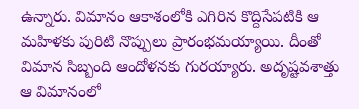ఉన్నారు. విమానం ఆకాశంలోకి ఎగిరిన కొద్దిసేపటికి ఆ మహిళకు పురిటి నొప్పులు ప్రారంభమయ్యాయి. దీంతో విమాన సిబ్బంది ఆందోళనకు గురయ్యారు. అదృష్టవశాత్తు ఆ విమానంలో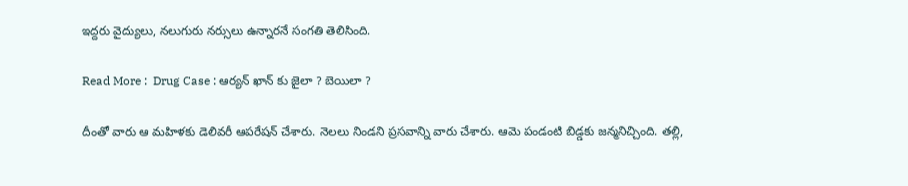ఇద్దరు వైద్యులు, నలుగురు నర్సులు ఉన్నారనే సంగతి తెలిసింది.

Read More :  Drug Case : ఆర్యన్ ఖాన్ కు జైలా ? బెయిలా ?

దీంతో వారు ఆ మహిళకు డెలివరీ ఆపరేషన్ చేశారు. నెలలు నిండని ప్రసవాన్ని వారు చేశారు. ఆమె పండంటి బిడ్డకు జన్మనిచ్చింది. తల్లి,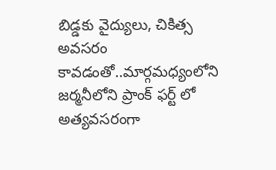బిడ్డకు వైద్యులు, చికిత్స అవసరం కావడంతో..మార్గమధ్యంలోని జర్మనీలోని ప్రాంక్ ఫర్ట్ లో అత్యవసరంగా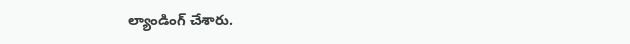ల్యాండింగ్ చేశారు.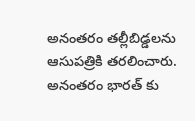అనంతరం తల్లీబిడ్డలను ఆసుపత్రికి తరలించారు. అనంతరం భారత్ కు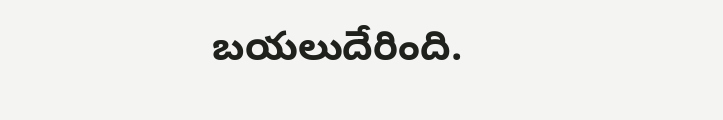బయలుదేరింది.